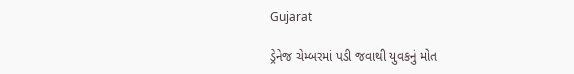Gujarat

ડ્રેનેજ ચેમ્બરમાં પડી જવાથી યુવકનું મોત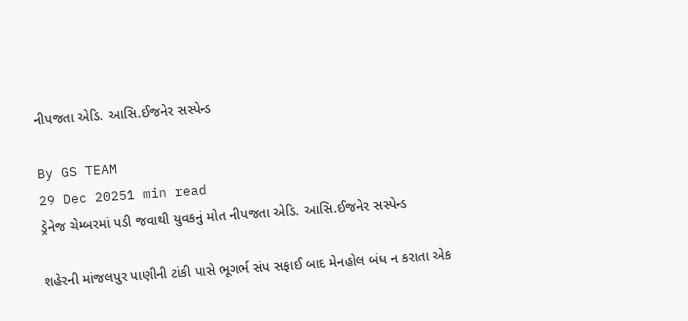નીપજતા એડિ. આસિ.ઈજનેર સસ્પેન્ડ

By GS TEAM
29 Dec 20251 min read
ડ્રેનેજ ચેમ્બરમાં પડી જવાથી યુવકનું મોત નીપજતા એડિ. આસિ.ઈજનેર સસ્પેન્ડ

શહેરની માંજલપુર પાણીની ટાંકી પાસે ભૂગર્ભ સંપ સફાઈ બાદ મેનહોલ બંધ ન કરાતા એક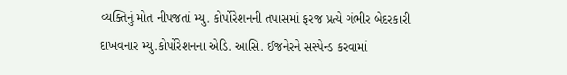વ્યક્તિનું મોત નીપજતાં મ્યુ. કોર્પોરેશનની તપાસમાં ફરજ પ્રત્યે ગંભીર બેદરકારી દાખવનાર મ્યુ.કોર્પોરેશનના એડિ. આસિ. ઈજનેરને સસ્પેન્ડ કરવામાં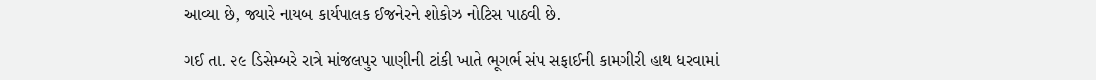આવ્યા છે, જ્યારે નાયબ કાર્યપાલક ઈજનેરને શોકોઝ નોટિસ પાઠવી છે.

ગઈ તા. ૨૯ ડિસેમ્બરે રાત્રે માંજલપુર પાણીની ટાંકી ખાતે ભૂગર્ભ સંપ સફાઈની કામગીરી હાથ ધરવામાં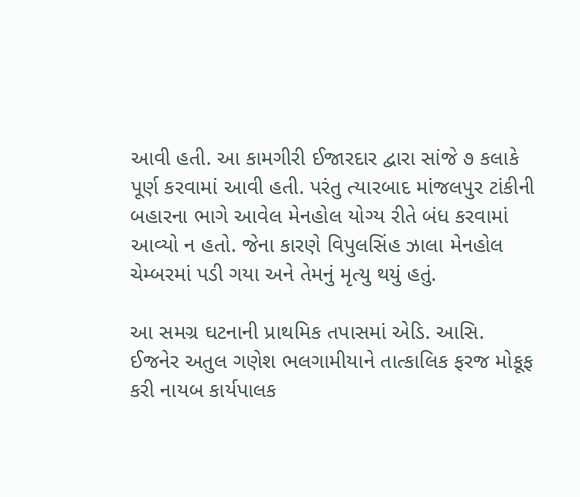આવી હતી. આ કામગીરી ઈજારદાર દ્વારા સાંજે ૭ કલાકે પૂર્ણ કરવામાં આવી હતી. પરંતુ ત્યારબાદ માંજલપુર ટાંકીની બહારના ભાગે આવેલ મેનહોલ યોગ્ય રીતે બંધ કરવામાં આવ્યો ન હતો. જેના કારણે વિપુલસિંહ ઝાલા મેનહોલ ચેમ્બરમાં પડી ગયા અને તેમનું મૃત્યુ થયું હતું.

આ સમગ્ર ઘટનાની પ્રાથમિક તપાસમાં એડિ. આસિ. ઈજનેર અતુલ ગણેશ ભલગામીયાને તાત્કાલિક ફરજ મોકૂફ કરી નાયબ કાર્યપાલક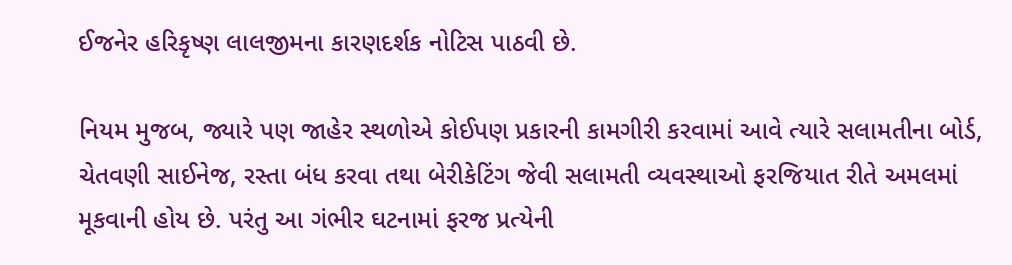ઈજનેર હરિકૃષ્ણ લાલજીમના કારણદર્શક નોટિસ પાઠવી છે.

નિયમ મુજબ, જ્યારે પણ જાહેર સ્થળોએ કોઈપણ પ્રકારની કામગીરી કરવામાં આવે ત્યારે સલામતીના બોર્ડ, ચેતવણી સાઈનેજ, રસ્તા બંધ કરવા તથા બેરીકેટિંગ જેવી સલામતી વ્યવસ્થાઓ ફરજિયાત રીતે અમલમાં મૂકવાની હોય છે. પરંતુ આ ગંભીર ઘટનામાં ફરજ પ્રત્યેની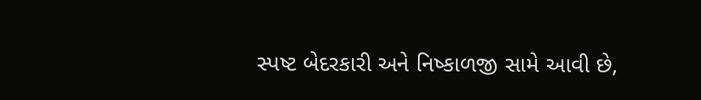સ્પષ્ટ બેદરકારી અને નિષ્કાળજી સામે આવી છે,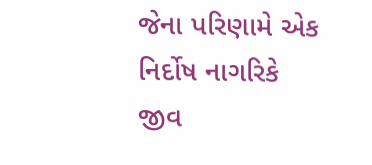જેના પરિણામે એક નિર્દોષ નાગરિકે જીવ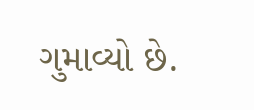ગુમાવ્યો છે.